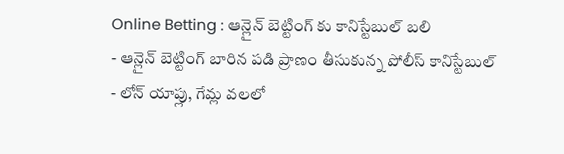Online Betting : ఆన్లైన్ బెట్టింగ్ కు కానిస్టేబుల్ బలి
- ఆన్లైన్ బెట్టింగ్ బారిన పడి ప్రాణం తీసుకున్న పోలీస్ కానిస్టేబుల్
- లోన్ యాప్లు, గేమ్ల వలలో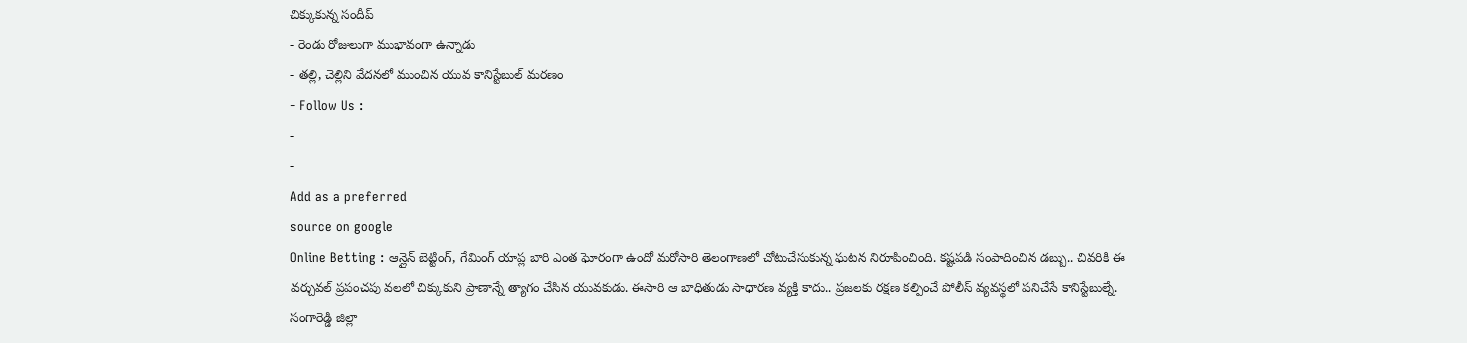చిక్కుకున్న సందీప్
- రెండు రోజులుగా ముభావంగా ఉన్నాడు
- తల్లి, చెల్లిని వేదనలో ముంచిన యువ కానిస్టేబుల్ మరణం
- Follow Us :
-
-
Add as a preferred
source on google
Online Betting : ఆన్లైన్ బెట్టింగ్, గేమింగ్ యాప్ల బారి ఎంత ఘోరంగా ఉందో మరోసారి తెలంగాణలో చోటుచేసుకున్న ఘటన నిరూపించింది. కష్టపడి సంపాదించిన డబ్బు.. చివరికి ఈ వర్చువల్ ప్రపంచపు వలలో చిక్కుకుని ప్రాణాన్నే త్యాగం చేసిన యువకుడు. ఈసారి ఆ బాధితుడు సాధారణ వ్యక్తి కాదు.. ప్రజలకు రక్షణ కల్పించే పోలీస్ వ్యవస్థలో పనిచేసే కానిస్టేబుల్నే.
సంగారెడ్డి జిల్లా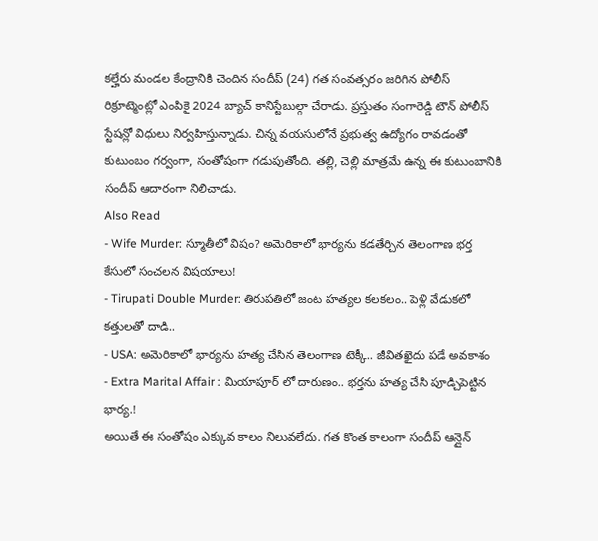కల్హేరు మండల కేంద్రానికి చెందిన సందీప్ (24) గత సంవత్సరం జరిగిన పోలీస్ రిక్రూట్మెంట్లో ఎంపికై 2024 బ్యాచ్ కానిస్టేబుల్గా చేరాడు. ప్రస్తుతం సంగారెడ్డి టౌన్ పోలీస్ స్టేషన్లో విధులు నిర్వహిస్తున్నాడు. చిన్న వయసులోనే ప్రభుత్వ ఉద్యోగం రావడంతో కుటుంబం గర్వంగా, సంతోషంగా గడుపుతోంది. తల్లి, చెల్లి మాత్రమే ఉన్న ఈ కుటుంబానికి సందీప్ ఆదారంగా నిలిచాడు.
Also Read
- Wife Murder: స్మూతీలో విషం? అమెరికాలో భార్యను కడతేర్చిన తెలంగాణ భర్త కేసులో సంచలన విషయాలు!
- Tirupati Double Murder: తిరుపతిలో జంట హత్యల కలకలం.. పెళ్లి వేడుకలో కత్తులతో దాడి..
- USA: అమెరికాలో భార్యను హత్య చేసిన తెలంగాణ టెక్కీ.. జీవితఖైదు పడే అవకాశం
- Extra Marital Affair : మియాపూర్ లో దారుణం.. భర్తను హత్య చేసి పూడ్చిపెట్టిన భార్య.!
అయితే ఈ సంతోషం ఎక్కువ కాలం నిలువలేదు. గత కొంత కాలంగా సందీప్ ఆన్లైన్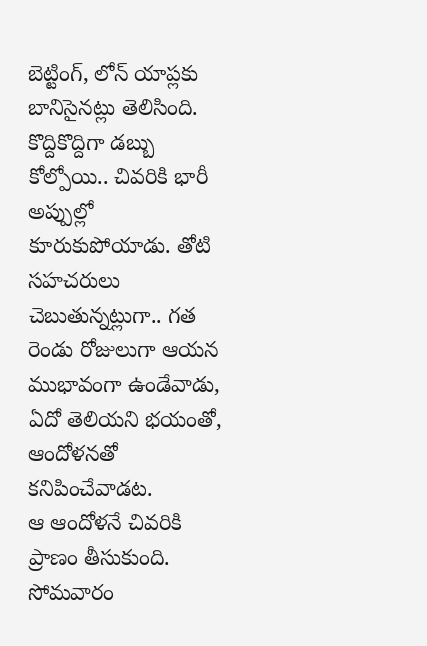బెట్టింగ్, లోన్ యాప్లకు బానిసైనట్లు తెలిసింది. కొద్దికొద్దిగా డబ్బు కోల్పోయి.. చివరికి భారీ అప్పుల్లో కూరుకుపోయాడు. తోటి సహచరులు చెబుతున్నట్లుగా.. గత రెండు రోజులుగా ఆయన ముభావంగా ఉండేవాడు, ఏదో తెలియని భయంతో, ఆందోళనతో కనిపించేవాడట.
ఆ ఆందోళనే చివరికి ప్రాణం తీసుకుంది. సోమవారం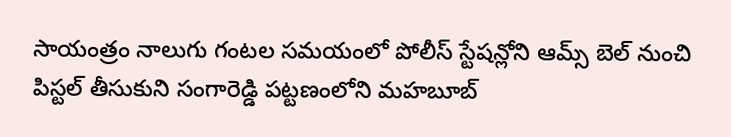సాయంత్రం నాలుగు గంటల సమయంలో పోలీస్ స్టేషన్లోని ఆమ్స్ బెల్ నుంచి పిస్టల్ తీసుకుని సంగారెడ్డి పట్టణంలోని మహబూబ్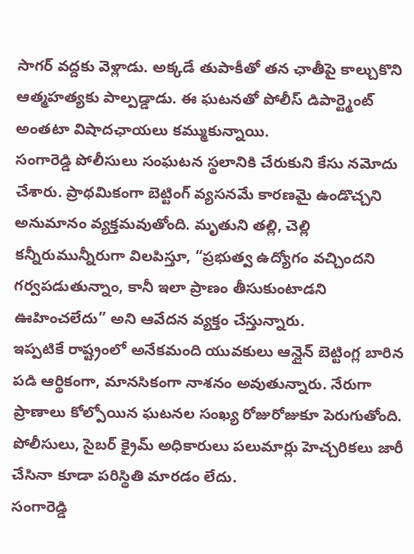సాగర్ వద్దకు వెళ్లాడు. అక్కడే తుపాకీతో తన ఛాతీపై కాల్చుకొని ఆత్మహత్యకు పాల్పడ్డాడు. ఈ ఘటనతో పోలీస్ డిపార్ట్మెంట్ అంతటా విషాదఛాయలు కమ్ముకున్నాయి.
సంగారెడ్డి పోలీసులు సంఘటన స్థలానికి చేరుకుని కేసు నమోదు చేశారు. ప్రాథమికంగా బెట్టింగ్ వ్యసనమే కారణమై ఉండొచ్చని అనుమానం వ్యక్తమవుతోంది. మృతుని తల్లి, చెల్లి కన్నీరుమున్నీరుగా విలపిస్తూ, “ప్రభుత్వ ఉద్యోగం వచ్చిందని గర్వపడుతున్నాం, కానీ ఇలా ప్రాణం తీసుకుంటాడని ఊహించలేదు” అని ఆవేదన వ్యక్తం చేస్తున్నారు.
ఇప్పటికే రాష్ట్రంలో అనేకమంది యువకులు ఆన్లైన్ బెట్టింగ్ల బారిన పడి ఆర్థికంగా, మానసికంగా నాశనం అవుతున్నారు. నేరుగా ప్రాణాలు కోల్పోయిన ఘటనల సంఖ్య రోజురోజుకూ పెరుగుతోంది. పోలీసులు, సైబర్ క్రైమ్ అధికారులు పలుమార్లు హెచ్చరికలు జారీ చేసినా కూడా పరిస్థితి మారడం లేదు.
సంగారెడ్డి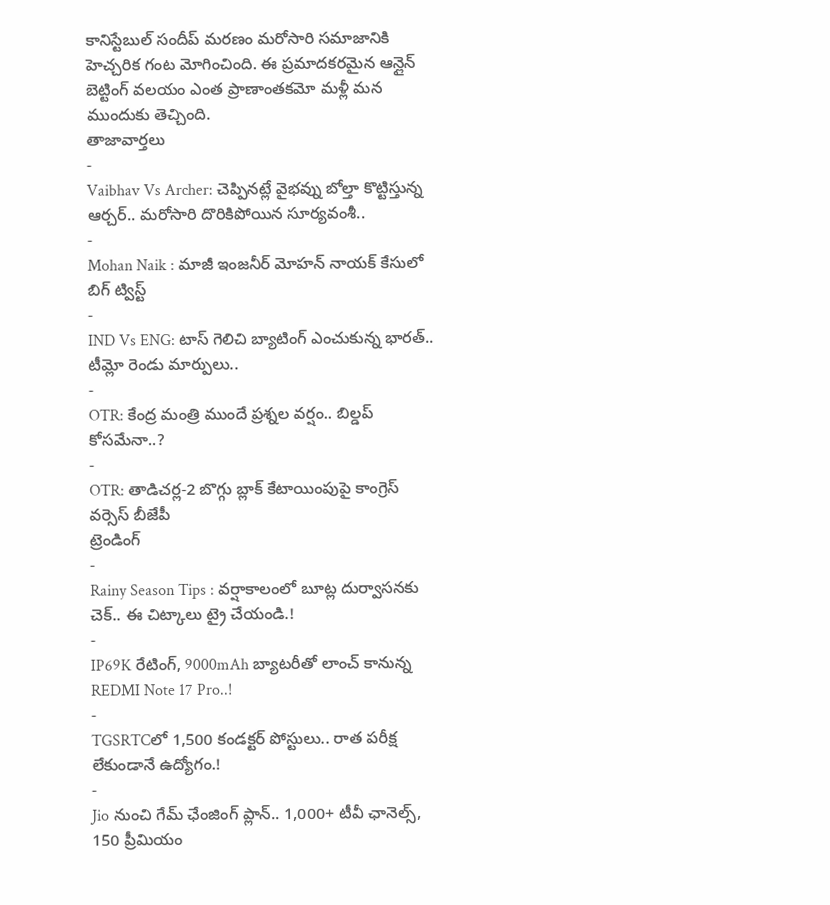కానిస్టేబుల్ సందీప్ మరణం మరోసారి సమాజానికి హెచ్చరిక గంట మోగించింది. ఈ ప్రమాదకరమైన ఆన్లైన్ బెట్టింగ్ వలయం ఎంత ప్రాణాంతకమో మళ్లీ మన ముందుకు తెచ్చింది.
తాజావార్తలు
-
Vaibhav Vs Archer: చెప్పినట్లే వైభవ్ను బోల్తా కొట్టిస్తున్న ఆర్చర్.. మరోసారి దొరికిపోయిన సూర్యవంశీ..
-
Mohan Naik : మాజీ ఇంజనీర్ మోహన్ నాయక్ కేసులో బిగ్ ట్విస్ట్
-
IND Vs ENG: టాస్ గెలిచి బ్యాటింగ్ ఎంచుకున్న భారత్.. టీమ్లో రెండు మార్పులు..
-
OTR: కేంద్ర మంత్రి ముందే ప్రశ్నల వర్షం.. బిల్డప్ కోసమేనా..?
-
OTR: తాడిచర్ల-2 బొగ్గు బ్లాక్ కేటాయింపుపై కాంగ్రెస్ వర్సెస్ బీజేపీ
ట్రెండింగ్
-
Rainy Season Tips : వర్షాకాలంలో బూట్ల దుర్వాసనకు చెక్.. ఈ చిట్కాలు ట్రై చేయండి.!
-
IP69K రేటింగ్, 9000mAh బ్యాటరీతో లాంచ్ కానున్న REDMI Note 17 Pro..!
-
TGSRTCలో 1,500 కండక్టర్ పోస్టులు.. రాత పరీక్ష లేకుండానే ఉద్యోగం.!
-
Jio నుంచి గేమ్ ఛేంజింగ్ ప్లాన్.. 1,000+ టీవీ ఛానెల్స్, 150 ప్రీమియం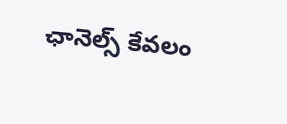ఛానెల్స్ కేవలం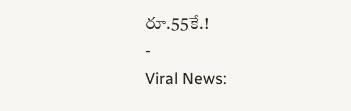రూ.55కే.!
-
Viral News: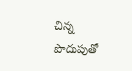చిన్న పొదుపుతో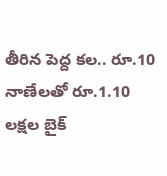తీరిన పెద్ద కల.. రూ.10 నాణేలతో రూ.1.10 లక్షల బైక్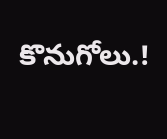కొనుగోలు.!